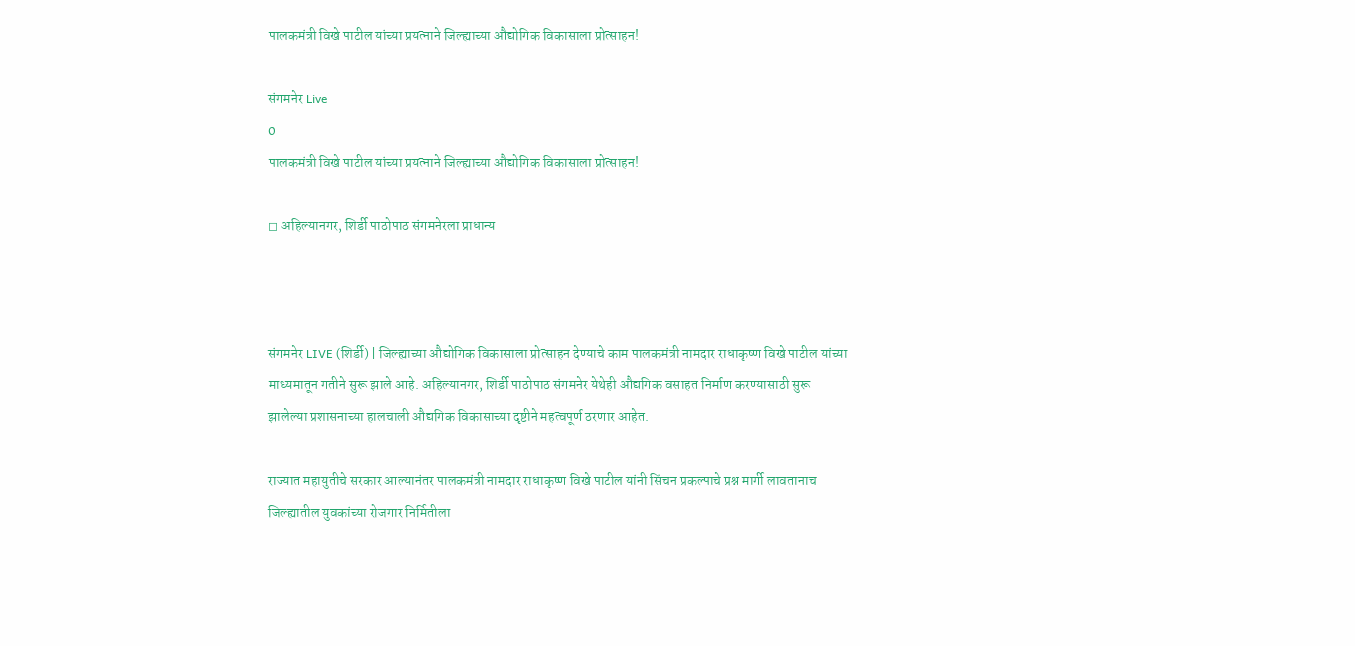पालकमंत्री विखे पाटील यांच्या प्रयत्नाने जिल्ह्याच्या औद्योगिक विकासाला प्रोत्साहन!

संगमनेर Live
0
पालकमंत्री विखे पाटील यांच्या प्रयत्नाने जिल्ह्याच्या औद्योगिक विकासाला प्रोत्साहन!

◻ अहिल्यानगर, शिर्डी पाठोपाठ संगमनेरला प्राधान्य



संगमनेर LIVE (शिर्डी) | जिल्ह्याच्या औद्योगिक विकासाला प्रोत्साहन देण्याचे काम पालकमंत्री नामदार राधाकृष्ण विखे पाटील यांच्या माध्यमातून गतीने सुरू झाले आहे. अहिल्यानगर, शिर्डी पाठोपाठ संगमनेर येथेही औद्यगिक वसाहत निर्माण करण्यासाठी सुरू झालेल्या प्रशासनाच्या हालचाली औद्यगिक विकासाच्या दृष्टीने महत्वपूर्ण ठरणार आहेत.

राज्यात महायुतीचे सरकार आल्यानंतर पालकमंत्री नामदार राधाकृष्ण विखे पाटील यांनी सिंचन प्रकल्पाचे प्रश्न मार्गी लावतानाच जिल्ह्यातील युवकांच्या रोजगार निर्मितीला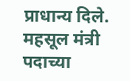प्राधान्य दिले. महसूल मंत्री पदाच्या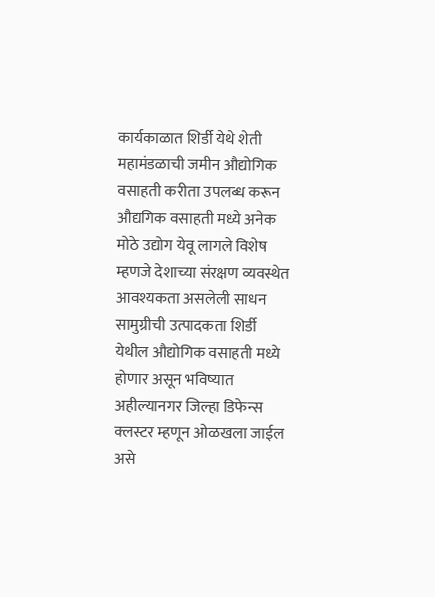कार्यकाळात शिर्डी येथे शेती महामंडळाची जमीन औद्योगिक वसाहती करीता उपलब्ध करून औद्यगिक वसाहती मध्ये अनेक मोठे उद्योग येवू लागले विशेष म्हणजे देशाच्या संरक्षण व्यवस्थेत आवश्यकता असलेली साधन सामुग्रीची उत्पादकता शिर्डी येथील औद्योगिक वसाहती मध्ये होणार असून भविष्यात अहील्यानगर जिल्हा डिफेन्स क्लस्टर म्हणून ओळखला जाईल असे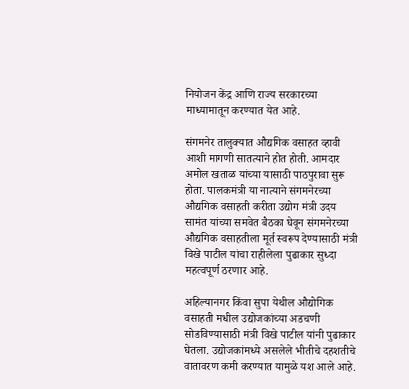नियोजन केंद्र आणि राज्य सरकारच्या माध्यामातून करण्यात येत आहे.

संगमनेर तालुक्यात औद्यगिक वसाहत व्हावी आशी मागणी सातत्याने होत होती. आमदार अमोल खताळ यांच्या यासाठी पाठपुरावा सुरू होता. पालकमंत्री या नात्याने संगमनेरच्या औद्यगिक वसाहती करीता उद्योग मंत्री उदय सामंत यांच्या समवेत बैठका घेवून संगमनेरच्या औद्यगिक वसाहतीला मूर्त स्वरूप देण्यासाठी मंत्री विखे पाटील यांचा राहीलेला पुढाकार सुध्दा महत्वपूर्ण ठरणार आहे.

अहिल्यानगर किंवा सुपा येथील औद्योगिक वसाहती मधील उद्योजकांच्या अडचणी सोडविण्यासाठी मंत्री विखे पाटील यांनी पुढाकार घेतला. उद्योजकांमध्ये असलेले भीतीचे दहशतीचे वातावरण कमी करण्यात यामुळे यश आले आहे.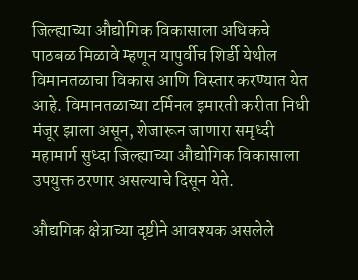जिल्ह्याच्या औद्योगिक विकासाला अधिकचे पाठबळ मिळावे म्हणून यापुर्वीच शिर्डी येथील विमानतळाचा विकास आणि विस्तार करण्यात येत आहे. विमानतळाच्या टर्मिनल इमारती करीता निधी मंजूर झाला असून, शेजारून जाणारा समृध्दी महामार्ग सुध्दा जिल्ह्याच्या औद्योगिक विकासाला उपयुक्त ठरणार असल्याचे दिसून येते.

औद्यगिक क्षेत्राच्या दृष्टीने आवश्यक असलेले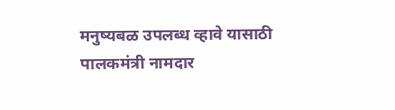मनुष्यबळ उपलब्ध व्हावे यासाठी पालकमंत्री नामदार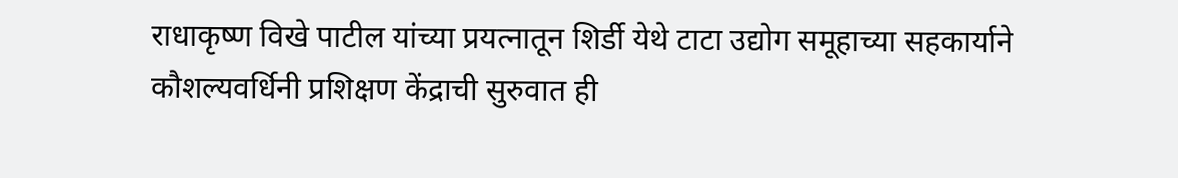राधाकृष्ण विखे पाटील यांच्या प्रयत्नातून शिर्डी येथे टाटा उद्योग समूहाच्या सहकार्याने कौशल्यवर्धिनी प्रशिक्षण केंद्राची सुरुवात ही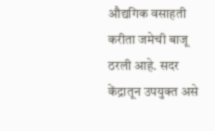औद्यगिक वसाहती करीता जमेची बाजू ठरली आहे. सदर केंद्रातून उपयुक्त असे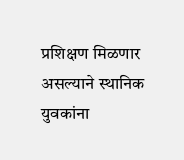प्रशिक्षण मिळणार असल्याने स्थानिक युवकांना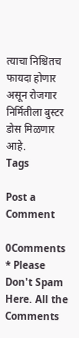त्याचा निश्चितच फायदा होणार असून रोजगार निर्मितीला बुस्टर डोस मिळणार आहे.
Tags

Post a Comment

0Comments
* Please Don't Spam Here. All the Comments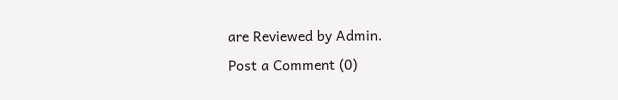are Reviewed by Admin.
Post a Comment (0)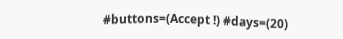#buttons=(Accept !) #days=(20)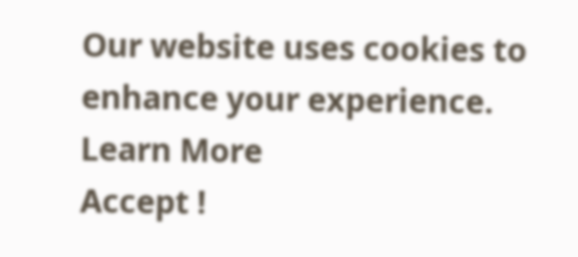Our website uses cookies to enhance your experience. Learn More
Accept !